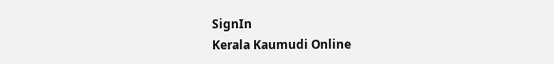SignIn
Kerala Kaumudi Online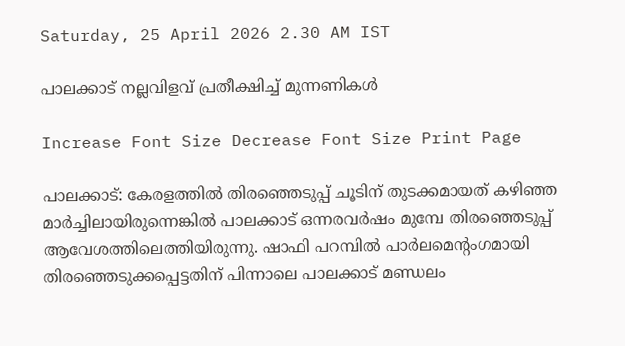Saturday, 25 April 2026 2.30 AM IST

പാലക്കാട് നല്ലവിളവ് പ്രതീക്ഷിച്ച് മുന്നണികൾ

Increase Font Size Decrease Font Size Print Page

പാലക്കാട്: കേരളത്തിൽ തിരഞ്ഞെടുപ്പ് ചൂടിന് തുടക്കമായത് കഴിഞ്ഞ മാർച്ചിലായിരുന്നെങ്കിൽ പാലക്കാട് ഒന്നരവർഷം മുമ്പേ തിരഞ്ഞെടുപ്പ് ആവേശത്തിലെത്തിയിരുന്നു. ഷാഫി പറമ്പിൽ പാർലമെന്റംഗമായി തിരഞ്ഞെടുക്കപ്പെട്ടതിന് പിന്നാലെ പാലക്കാട് മണ്ഡലം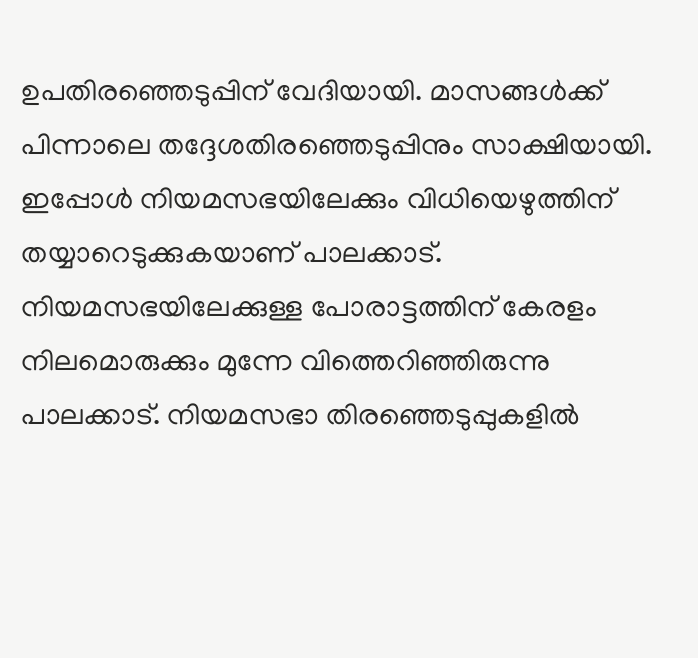ഉപതിരഞ്ഞെടുപ്പിന് വേദിയായി. മാസങ്ങൾക്ക് പിന്നാലെ തദ്ദേശതിരഞ്ഞെടുപ്പിനും സാക്ഷിയായി. ഇപ്പോൾ നിയമസഭയിലേക്കും വിധിയെഴുത്തിന് തയ്യാറെടുക്കുകയാണ് പാലക്കാട്. നിയമസഭയിലേക്കുള്ള പോരാട്ടത്തിന് കേരളം നിലമൊരുക്കും മുന്നേ വിത്തെറിഞ്ഞിരുന്നു പാലക്കാട്. നിയമസഭാ തിരഞ്ഞെടുപ്പുകളിൽ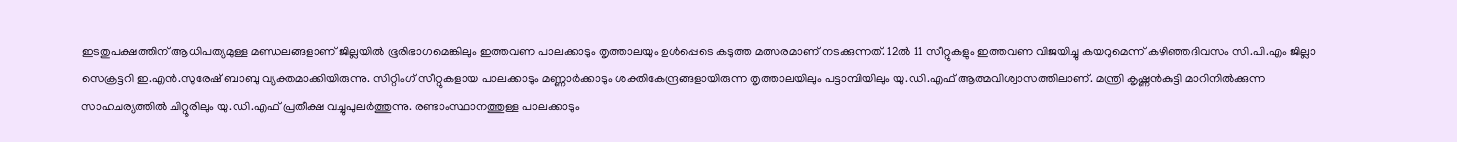ഇടതുപക്ഷത്തിന് ആധിപത്യമുള്ള മണ്ഡലങ്ങളാണ് ജില്ലയിൽ ഭൂരിഭാഗമെങ്കിലും ഇത്തവണ പാലക്കാടും തൃത്താലയും ഉൾപ്പെടെ കടുത്ത മത്സരമാണ് നടക്കുന്നത്. 12ൽ 11 സീറ്റുകളും ഇത്തവണ വിജയിച്ചു കയറുമെന്ന് കഴിഞ്ഞദിവസം സി.പി.എം ജില്ലാ സെക്രട്ടറി ഇ.എൻ.സുരേഷ് ബാബു വ്യക്തമാക്കിയിരുന്നു. സിറ്റിംഗ് സീറ്റുകളായ പാലക്കാടും മണ്ണാർക്കാടും ശക്തികേന്ദ്രങ്ങളായിരുന്ന തൃത്താലയിലും പട്ടാമ്പിയിലും യു.ഡി.എഫ് ആത്മവിശ്വാസത്തിലാണ്. മന്ത്രി കൃഷ്ണൻകുട്ടി മാറിനിൽക്കുന്ന സാഹചര്യത്തിൽ ചിറ്റൂരിലും യു.ഡി.എഫ് പ്രതീക്ഷ വച്ചുപുലർത്തുന്നു. രണ്ടാംസ്ഥാനത്തുള്ള പാലക്കാടും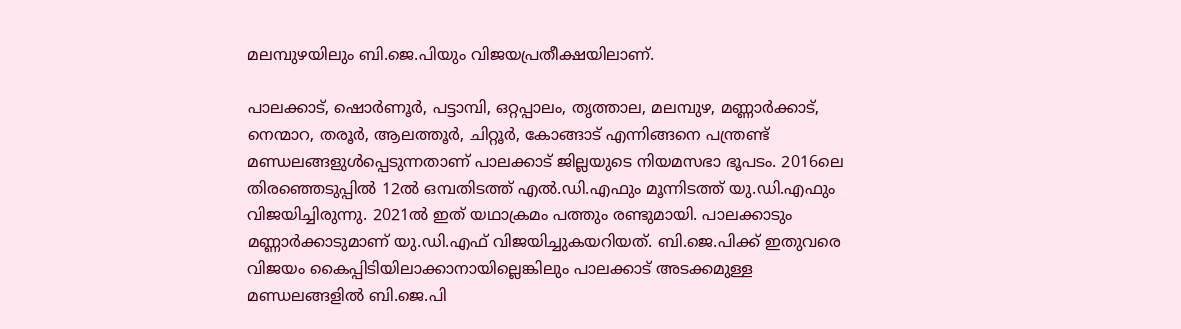മലമ്പുഴയിലും ബി.ജെ.പിയും വിജയപ്രതീക്ഷയിലാണ്.

പാലക്കാട്, ഷൊർണൂർ, പട്ടാമ്പി, ഒറ്റപ്പാലം, തൃത്താല, മലമ്പുഴ, മണ്ണാർക്കാട്, നെന്മാറ, തരൂർ, ആലത്തൂർ, ചിറ്റൂർ, കോങ്ങാട് എന്നിങ്ങനെ പന്ത്രണ്ട് മണ്ഡലങ്ങളുൾപ്പെടുന്നതാണ് പാലക്കാട് ജില്ലയുടെ നിയമസഭാ ഭൂപടം. 2016ലെ തിരഞ്ഞെടുപ്പിൽ 12ൽ ഒമ്പതിടത്ത് എൽ.ഡി.എഫും മൂന്നിടത്ത് യു.ഡി.എഫും വിജയിച്ചിരുന്നു. 2021ൽ ഇത് യഥാക്രമം പത്തും രണ്ടുമായി. പാലക്കാടും മണ്ണാർക്കാടുമാണ് യു.ഡി.എഫ് വിജയിച്ചുകയറിയത്. ബി.ജെ.പിക്ക് ഇതുവരെ വിജയം കൈപ്പിടിയിലാക്കാനായില്ലെങ്കിലും പാലക്കാട് അടക്കമുള്ള മണ്ഡലങ്ങളിൽ ബി.ജെ.പി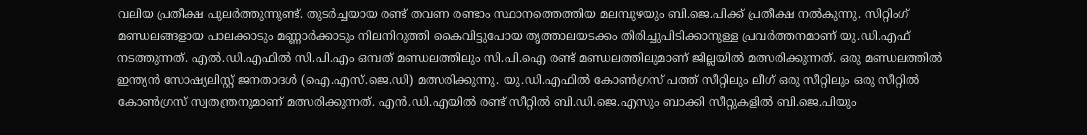വലിയ പ്രതീക്ഷ പുലർത്തുന്നുണ്ട്. തുടർച്ചയായ രണ്ട് തവണ രണ്ടാം സ്ഥാനത്തെത്തിയ മലമ്പുഴയും ബി.ജെ.പിക്ക് പ്രതീക്ഷ നൽകുന്നു. സിറ്റിംഗ് മണ്ഡലങ്ങളായ പാലക്കാടും മണ്ണാർക്കാടും നിലനിറുത്തി കൈവിട്ടുപോയ തൃത്താലയടക്കം തിരിച്ചുപിടിക്കാനുള്ള പ്രവർത്തനമാണ് യു.ഡി.എഫ് നടത്തുന്നത്. എൽ.ഡി.എഫിൽ സി.പി.എം ഒമ്പത് മണ്ഡലത്തിലും സി.പി.ഐ രണ്ട് മണ്ഡലത്തിലുമാണ് ജില്ലയിൽ മത്സരിക്കുന്നത്. ഒരു മണ്ഡലത്തിൽ ഇന്ത്യൻ സോഷ്യലിസ്റ്റ് ജനതാദൾ (ഐ.എസ്.ജെ.ഡി) മത്സരിക്കുന്നു. യു.ഡി.എഫിൽ കോൺഗ്രസ് പത്ത് സീറ്റിലും ലീഗ് ഒരു സീറ്റിലും ഒരു സീറ്റിൽ കോൺഗ്രസ് സ്വതന്ത്രനുമാണ് മത്സരിക്കുന്നത്. എൻ.ഡി.എയിൽ രണ്ട് സീറ്റിൽ ബി.ഡി.ജെ.എസും ബാക്കി സീറ്റുകളിൽ ബി.ജെ.പിയും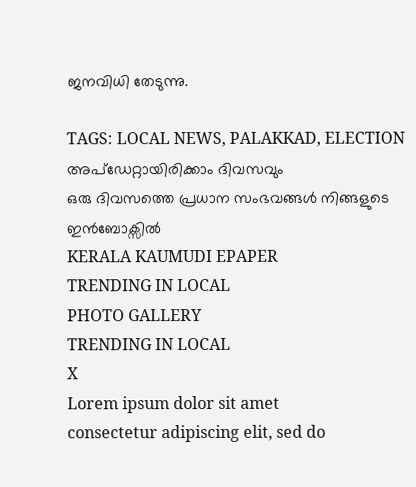ജനവിധി തേടുന്നു.

TAGS: LOCAL NEWS, PALAKKAD, ELECTION
അപ്ഡേറ്റായിരിക്കാം ദിവസവും
ഒരു ദിവസത്തെ പ്രധാന സംഭവങ്ങൾ നിങ്ങളുടെ ഇൻബോക്സിൽ
KERALA KAUMUDI EPAPER
TRENDING IN LOCAL
PHOTO GALLERY
TRENDING IN LOCAL
X
Lorem ipsum dolor sit amet
consectetur adipiscing elit, sed do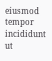eiusmod tempor incididunt ut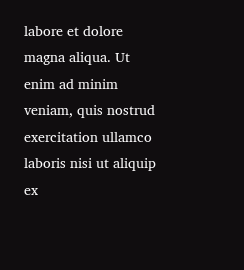labore et dolore magna aliqua. Ut enim ad minim veniam, quis nostrud exercitation ullamco laboris nisi ut aliquip ex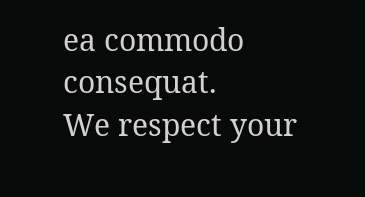ea commodo consequat.
We respect your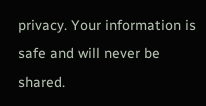privacy. Your information is safe and will never be shared.